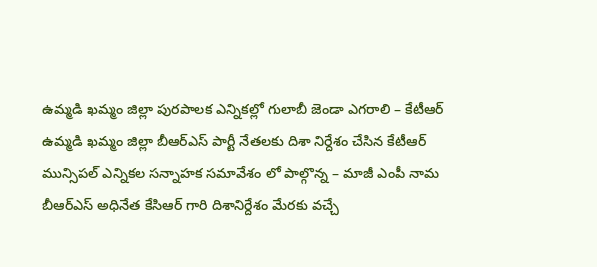ఉమ్మడి ఖమ్మం జిల్లా పురపాలక ఎన్నికల్లో గులాబీ జెండా ఎగరాలి – కేటీఆర్
ఉమ్మడి ఖమ్మం జిల్లా బీఆర్ఎస్ పార్టీ నేతలకు దిశా నిర్దేశం చేసిన కేటీఆర్
మున్సిపల్ ఎన్నికల సన్నాహక సమావేశం లో పాల్గొన్న – మాజీ ఎంపీ నామ
బీఆర్ఎస్ అధినేత కేసిఆర్ గారి దిశానిర్దేశం మేరకు వచ్చే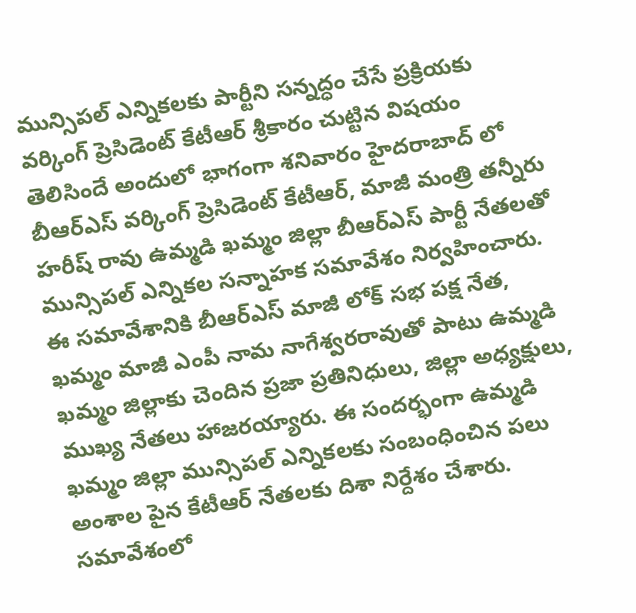మున్సిపల్ ఎన్నికలకు పార్టీని సన్నద్ధం చేసే ప్రక్రియకు వర్కింగ్ ప్రెసిడెంట్ కేటీఆర్ శ్రీకారం చుట్టిన విషయం తెలిసిందే అందులో భాగంగా శనివారం హైదరాబాద్ లో బీఆర్ఎస్ వర్కింగ్ ప్రెసిడెంట్ కేటీఆర్, మాజీ మంత్రి తన్నీరు హరీష్ రావు ఉమ్మడి ఖమ్మం జిల్లా బీఆర్ఎస్ పార్టీ నేతలతో మున్సిపల్ ఎన్నికల సన్నాహక సమావేశం నిర్వహించారు. ఈ సమావేశానికి బీఆర్ఎస్ మాజీ లోక్ సభ పక్ష నేత, ఖమ్మం మాజీ ఎంపీ నామ నాగేశ్వరరావుతో పాటు ఉమ్మడి ఖమ్మం జిల్లాకు చెందిన ప్రజా ప్రతినిధులు, జిల్లా అధ్యక్షులు, ముఖ్య నేతలు హాజరయ్యారు. ఈ సందర్భంగా ఉమ్మడి ఖమ్మం జిల్లా మున్సిపల్ ఎన్నికలకు సంబంధించిన పలు అంశాల పైన కేటీఆర్ నేతలకు దిశా నిర్దేశం చేశారు. సమావేశంలో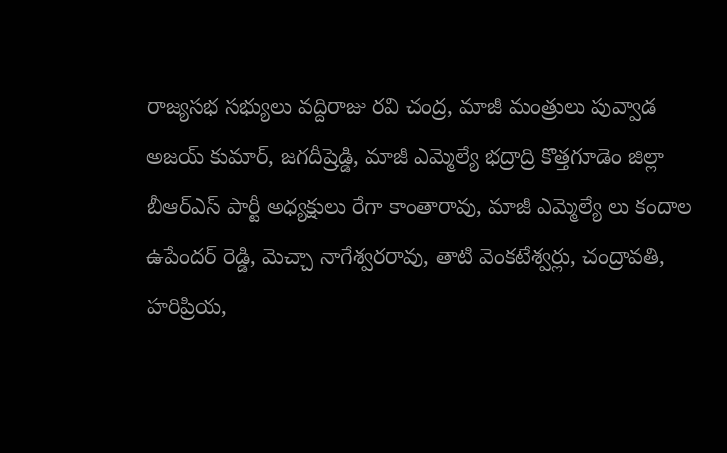రాజ్యసభ సభ్యులు వద్దిరాజు రవి చంద్ర, మాజీ మంత్రులు పువ్వాడ అజయ్ కుమార్, జగదీష్రెడ్డి, మాజీ ఎమ్మెల్యే భద్రాద్రి కొత్తగూడెం జిల్లా బీఆర్ఎస్ పార్టీ అధ్యక్షులు రేగా కాంతారావు, మాజీ ఎమ్మెల్యే లు కందాల ఉపేందర్ రెడ్డి, మెచ్చా నాగేశ్వరరావు, తాటి వెంకటేశ్వర్లు, చంద్రావతి, హరిప్రియ,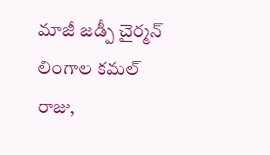మాజీ జడ్పీ చైర్మన్ లింగాల కమల్ రాజు,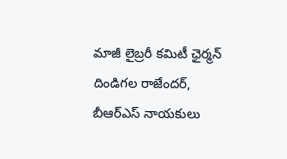మాజీ లైబ్రరీ కమిటీ ఛైర్మన్ దిండిగల రాజేందర్, బీఆర్ఎస్ నాయకులు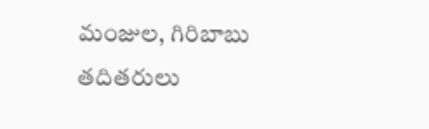మంజుల, గిరిబాబు తదితరులు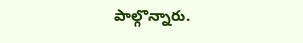పాల్గొన్నారు.